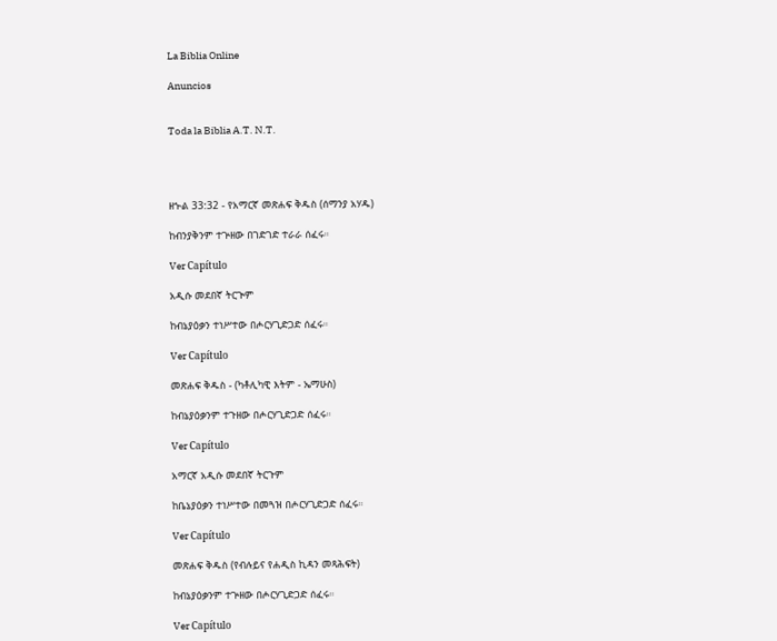La Biblia Online

Anuncios


Toda la Biblia A.T. N.T.




ዘኍል 33:32 - የአማርኛ መጽሐፍ ቅዱስ (ሰማንያ አሃዱ)

ከብንያቅንም ተጕዘው በገድገድ ተራራ ሰፈሩ።

Ver Capítulo

አዲሱ መደበኛ ትርጒም

ከብኔያዕቃን ተነሥተው በሖርሃጊድጋድ ሰፈሩ።

Ver Capítulo

መጽሐፍ ቅዱስ - (ካቶሊካዊ እትም - ኤማሁስ)

ከብኔያዕቃንም ተጉዘው በሖርሃጊድጋድ ሰፈሩ።

Ver Capítulo

አማርኛ አዲሱ መደበኛ ትርጉም

ከቤኔያዕቃን ተነሥተው በመጓዝ በሖርሃጊድጋድ ሰፈሩ።

Ver Capítulo

መጽሐፍ ቅዱስ (የብሉይና የሐዲስ ኪዳን መጻሕፍት)

ከብኔያዕቃንም ተጕዘው በሖርሃጊድጋድ ሰፈሩ።

Ver Capítulo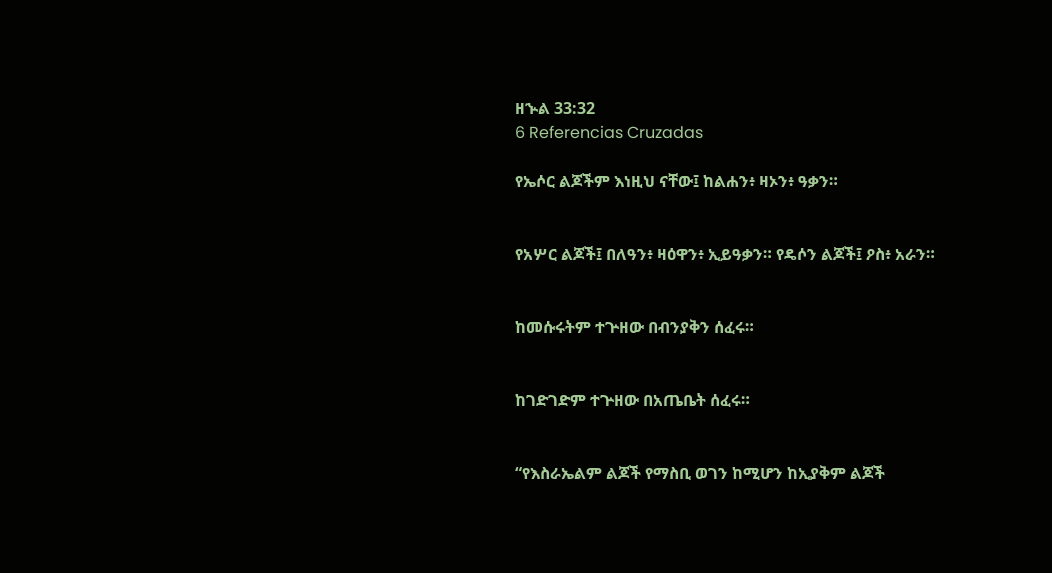ዘኍል 33:32
6 Referencias Cruzadas

የኤሶር ልጆችም እነዚህ ናቸው፤ ከልሐን፥ ዛኦን፥ ዓቃን።


የአሦር ልጆች፤ በለዓን፥ ዛዕዋን፥ ኢይዓቃን። የዴሶን ልጆች፤ ዖስ፥ አራን።


ከመሱሩትም ተጕዘው በብንያቅን ሰፈሩ።


ከገድገድም ተጕዘው በአጤቤት ሰፈሩ።


“የእስራኤልም ልጆች የማስቢ ወገን ከሚሆን ከኢያቅም ልጆች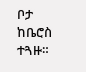ቦታ ከቤሮስ ተጓዙ።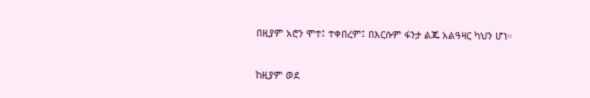በዚያም አሮን ሞተ፤ ተቀበረም፤ በእርሱም ፋንታ ልጁ አልዓዛር ካህን ሆነ።


ከዚያም ወደ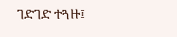ገድገድ ተጓዙ፤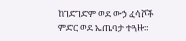ከገድገድም ወደ ውኃ ፈሳሾች ምድር ወደ ኤጤባታ ተጓዙ።